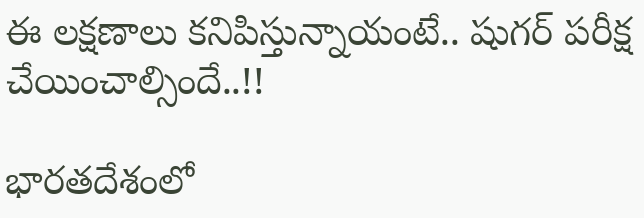ఈ లక్షణాలు కనిపిస్తున్నాయంటే.. షుగర్ పరీక్ష చేయించాల్సిందే..!!

భారతదేశంలో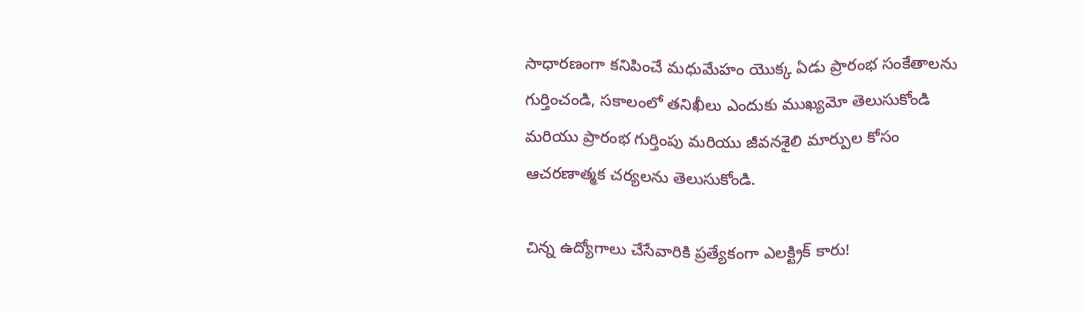సాధారణంగా కనిపించే మధుమేహం యొక్క ఏడు ప్రారంభ సంకేతాలను గుర్తించండి, సకాలంలో తనిఖీలు ఎందుకు ముఖ్యమో తెలుసుకోండి మరియు ప్రారంభ గుర్తింపు మరియు జీవనశైలి మార్పుల కోసం ఆచరణాత్మక చర్యలను తెలుసుకోండి.

చిన్న ఉద్యోగాలు చేసేవారికి ప్రత్యేకంగా ఎలక్ట్రిక్ కారు!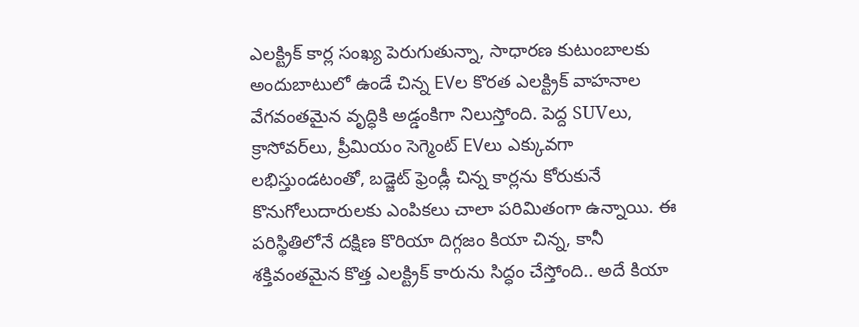ఎలక్ట్రిక్ కార్ల సంఖ్య పెరుగుతున్నా, సాధారణ కుటుంబాలకు అందుబాటులో ఉండే చిన్న EVల కొరత ఎలక్ట్రిక్ వాహనాల వేగవంతమైన వృద్ధికి అడ్డంకిగా నిలుస్తోంది. పెద్ద SUVలు, క్రాసోవర్‌లు, ప్రీమియం సెగ్మెంట్ EVలు ఎక్కువగా లభిస్తుండటంతో, బడ్జెట్‌ ఫ్రెండ్లీ చిన్న కార్లను కోరుకునే కొనుగోలుదారులకు ఎంపికలు చాలా పరిమితంగా ఉన్నాయి. ఈ పరిస్థితిలోనే దక్షిణ కొరియా దిగ్గజం కియా చిన్న, కానీ శక్తివంతమైన కొత్త ఎలక్ట్రిక్ కారును సిద్ధం చేస్తోంది.. అదే కియా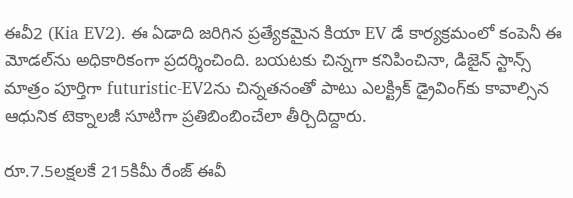ఈవీ2 (Kia EV2). ఈ ఏడాది జరిగిన ప్రత్యేకమైన కియా EV డే కార్యక్రమంలో కంపెనీ ఈ మోడల్‌ను అధికారికంగా ప్రదర్శించింది. బయటకు చిన్నగా కనిపించినా, డిజైన్ స్టాన్స్ మాత్రం పూర్తిగా futuristic-EV2ను చిన్నతనంతో పాటు ఎలక్ట్రిక్ డ్రైవింగ్‌కు కావాల్సిన ఆధునిక టెక్నాలజీ సూటిగా ప్రతిబింబించేలా తీర్చిదిద్దారు.

రూ.7.5లక్షలకే 215కిమీ రేంజ్ ఈవీ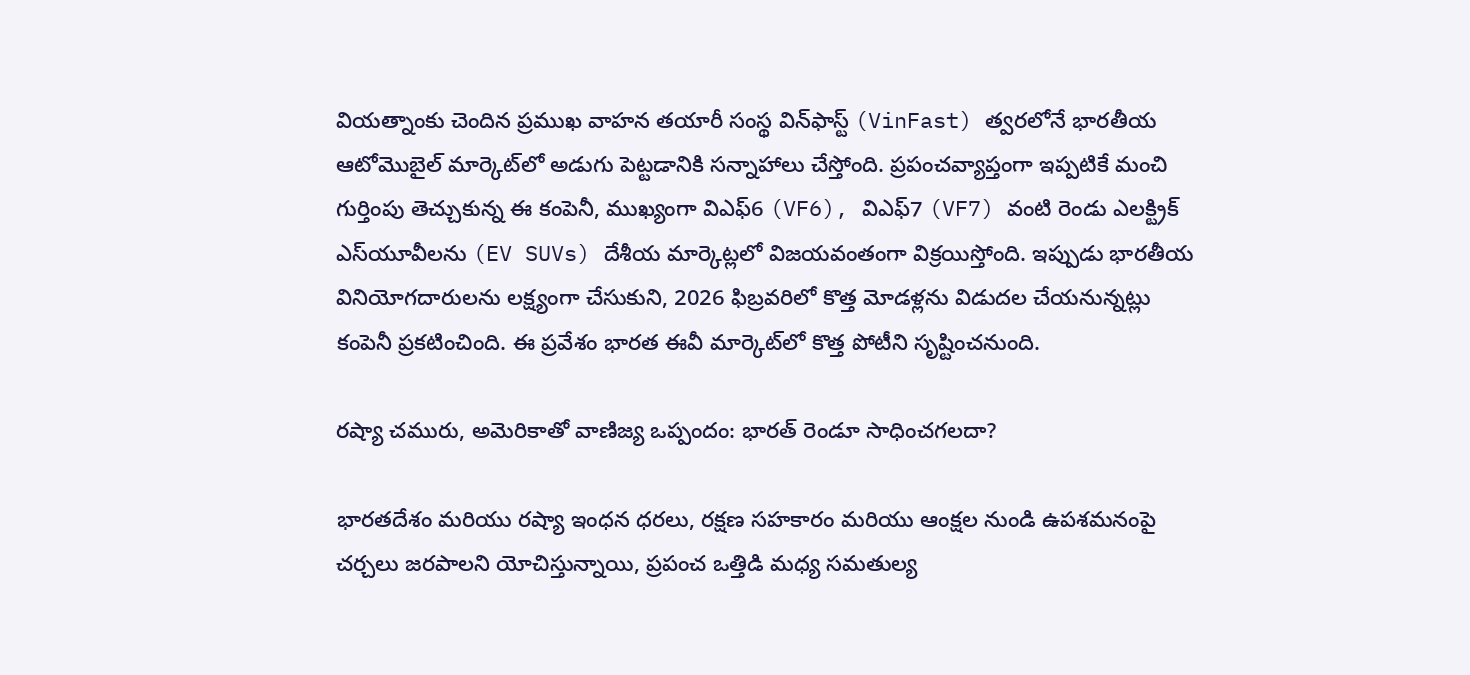వియత్నాంకు చెందిన ప్రముఖ వాహన తయారీ సంస్థ విన్‌ఫాస్ట్ (VinFast) త్వరలోనే భారతీయ ఆటోమొబైల్ మార్కెట్‌లో అడుగు పెట్టడానికి సన్నాహాలు చేస్తోంది. ప్రపంచవ్యాప్తంగా ఇప్పటికే మంచి గుర్తింపు తెచ్చుకున్న ఈ కంపెనీ, ముఖ్యంగా విఎఫ్‌6 (VF6), విఎఫ్‌7 (VF7) వంటి రెండు ఎలక్ట్రిక్ ఎస్‌యూవీలను (EV SUVs) దేశీయ మార్కెట్లలో విజయవంతంగా విక్రయిస్తోంది. ఇప్పుడు భారతీయ వినియోగదారులను లక్ష్యంగా చేసుకుని, 2026 ఫిబ్రవరిలో కొత్త మోడళ్లను విడుదల చేయనున్నట్లు కంపెనీ ప్రకటించింది. ఈ ప్రవేశం భారత ఈవీ మార్కెట్‌లో కొత్త పోటీని సృష్టించనుంది.

రష్యా చమురు, అమెరికాతో వాణిజ్య ఒప్పందం: భారత్ రెండూ సాధించగలదా?

భారతదేశం మరియు రష్యా ఇంధన ధరలు, రక్షణ సహకారం మరియు ఆంక్షల నుండి ఉపశమనంపై చర్చలు జరపాలని యోచిస్తున్నాయి, ప్రపంచ ఒత్తిడి మధ్య సమతుల్య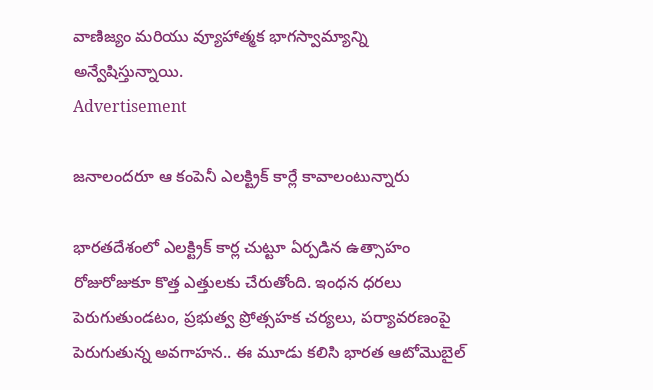వాణిజ్యం మరియు వ్యూహాత్మక భాగస్వామ్యాన్ని అన్వేషిస్తున్నాయి.
Advertisement

జనాలందరూ ఆ కంపెనీ ఎలక్ట్రిక్ కార్లే కావాలంటున్నారు

భారతదేశంలో ఎలక్ట్రిక్ కార్ల చుట్టూ ఏర్పడిన ఉత్సాహం రోజురోజుకూ కొత్త ఎత్తులకు చేరుతోంది. ఇంధన ధరలు పెరుగుతుండటం, ప్రభుత్వ ప్రోత్సహక చర్యలు, పర్యావరణంపై పెరుగుతున్న అవగాహన.. ఈ మూడు కలిసి భారత ఆటోమొబైల్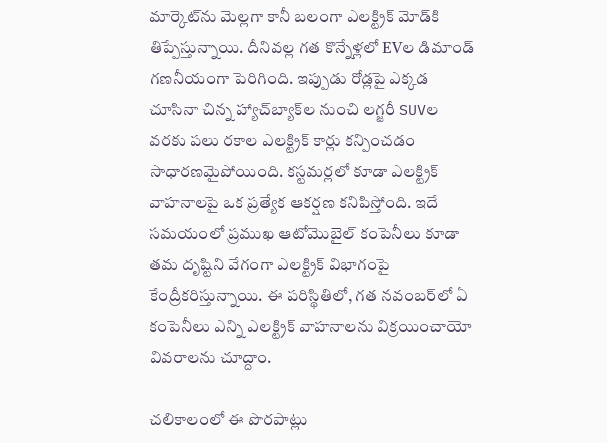మార్కెట్‌ను మెల్లగా కానీ బలంగా ఎలక్ట్రిక్ మోడ్‌కి తిప్పేస్తున్నాయి. దీనివల్ల గత కొన్నేళ్లలో EVల డిమాండ్ గణనీయంగా పెరిగింది. ఇప్పుడు రోడ్లపై ఎక్కడ చూసినా చిన్న హ్యాచ్‌బ్యాక్‌ల నుంచి లగ్జరీ SUVల వరకు పలు రకాల ఎలక్ట్రిక్ కార్లు కన్పించడం సాధారణమైపోయింది. కస్టమర్లలో కూడా ఎలక్ట్రిక్ వాహనాలపై ఒక ప్రత్యేక ఆకర్షణ కనిపిస్తోంది. ఇదే సమయంలో ప్రముఖ ఆటోమొబైల్ కంపెనీలు కూడా తమ దృష్టిని వేగంగా ఎలక్ట్రిక్ విభాగంపై కేంద్రీకరిస్తున్నాయి. ఈ పరిస్థితిలో, గత నవంబర్‌లో ఏ కంపెనీలు ఎన్ని ఎలక్ట్రిక్ వాహనాలను విక్రయించాయో వివరాలను చూద్దాం.

చలికాలంలో ఈ పొరపాట్లు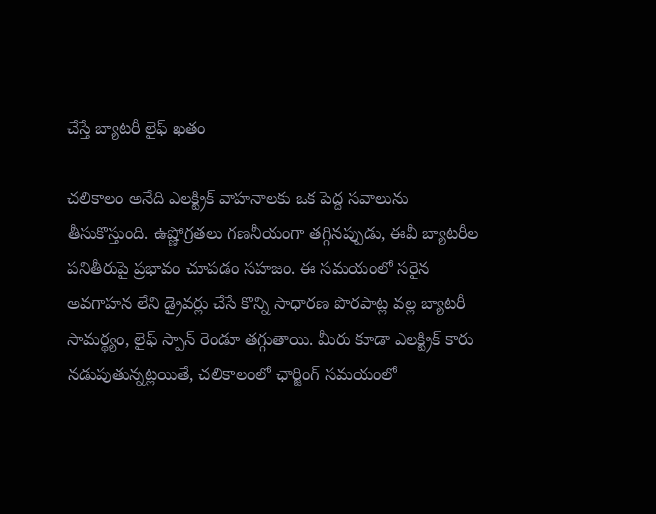చేస్తే బ్యాటరీ లైఫ్ ఖతం

చలికాలం అనేది ఎలక్ట్రిక్ వాహనాలకు ఒక పెద్ద సవాలును తీసుకొస్తుంది. ఉష్ణోగ్రతలు గణనీయంగా తగ్గినప్పుడు, ఈవీ బ్యాటరీల పనితీరుపై ప్రభావం చూపడం సహజం. ఈ సమయంలో సరైన అవగాహన లేని డ్రైవర్లు చేసే కొన్ని సాధారణ పొరపాట్ల వల్ల బ్యాటరీ సామర్థ్యం, లైఫ్ స్పాన్ రెండూ తగ్గుతాయి. మీరు కూడా ఎలక్ట్రిక్ కారు నడుపుతున్నట్లయితే, చలికాలంలో ఛార్జింగ్ సమయంలో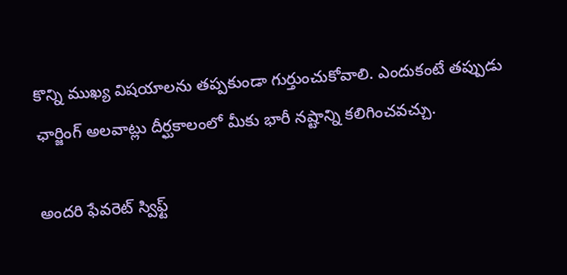కొన్ని ముఖ్య విషయాలను తప్పకుండా గుర్తుంచుకోవాలి. ఎందుకంటే తప్పుడు ఛార్జింగ్ అలవాట్లు దీర్ఘకాలంలో మీకు భారీ నష్టాన్ని కలిగించవచ్చు.

అందరి ఫేవరెట్ స్విఫ్ట్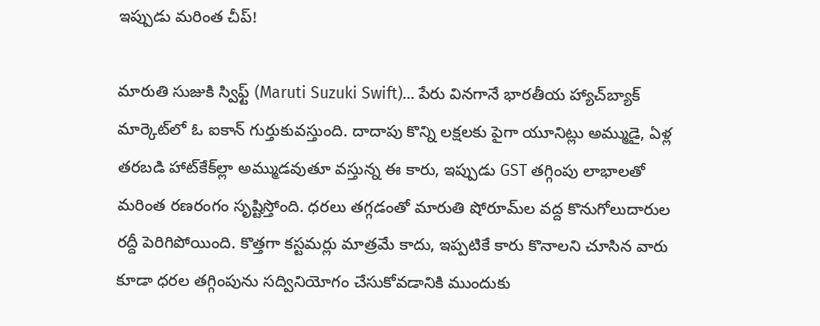ఇప్పుడు మరింత చీప్!

మారుతి సుజుకి స్విఫ్ట్‌ (Maruti Suzuki Swift)... పేరు వినగానే భారతీయ హ్యాచ్‌బ్యాక్ మార్కెట్‌లో ఓ ఐకాన్ గుర్తుకువస్తుంది. దాదాపు కొన్ని లక్షలకు పైగా యూనిట్లు అమ్ముడై, ఏళ్ల తరబడి హాట్‌కేక్‌ల్లా అమ్ముడవుతూ వస్తున్న ఈ కారు, ఇప్పుడు GST తగ్గింపు లాభాలతో మరింత రణరంగం సృష్టిస్తోంది. ధరలు తగ్గడంతో మారుతి షోరూమ్‌ల వద్ద కొనుగోలుదారుల రద్దీ పెరిగిపోయింది. కొత్తగా కస్టమర్లు మాత్రమే కాదు, ఇప్పటికే కారు కొనాలని చూసిన వారు కూడా ధరల తగ్గింపును సద్వినియోగం చేసుకోవడానికి ముందుకు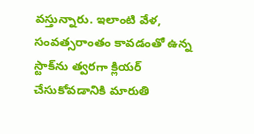వస్తున్నారు. ఇలాంటి వేళ, సంవత్సరాంతం కావడంతో ఉన్న స్టాక్‌ను త్వరగా క్లియర్ చేసుకోవడానికి మారుతి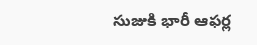సుజుకి భారీ ఆఫర్ల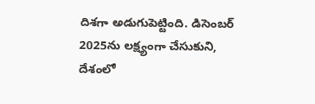దిశగా అడుగుపెట్టింది. డిసెంబర్ 2025ను లక్ష్యంగా చేసుకుని, దేశంలో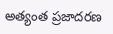అత్యంత ప్రజాదరణ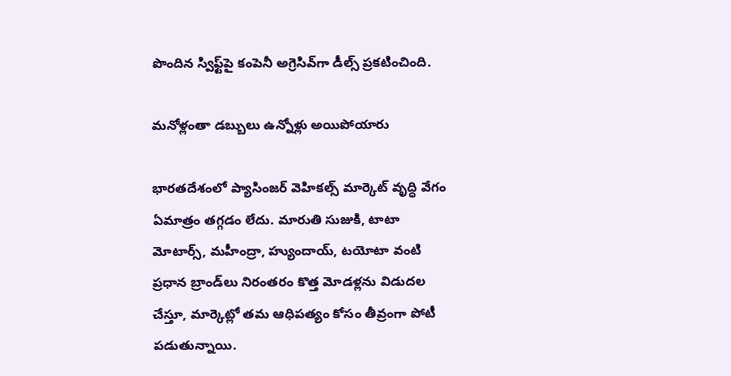పొందిన స్విఫ్ట్‌పై కంపెనీ అగ్రెసివ్‌గా డీల్స్ ప్రకటించింది.

మనోళ్లంతా డబ్బులు ఉన్నోళ్లు అయిపోయారు

భారతదేశంలో ప్యాసింజర్ వెహికల్స్ మార్కెట్ వృద్ధి వేగం ఏమాత్రం తగ్గడం లేదు. మారుతి సుజుకి, టాటా మోటార్స్, మహీంద్రా, హ్యుందాయ్, టయోటా వంటి ప్రధాన బ్రాండ్‌లు నిరంతరం కొత్త మోడళ్లను విడుదల చేస్తూ, మార్కెట్లో తమ ఆధిపత్యం కోసం తీవ్రంగా పోటీ పడుతున్నాయి.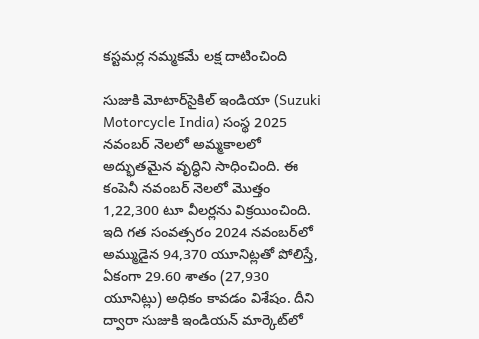కస్టమర్ల నమ్మకమే లక్ష దాటించింది

సుజుకి మోటార్‌సైకిల్ ఇండియా (Suzuki Motorcycle India) సంస్థ 2025 నవంబర్ నెలలో అమ్మకాలలో అద్భుతమైన వృద్ధిని సాధించింది. ఈ కంపెనీ నవంబర్ నెలలో మొత్తం 1,22,300 టూ వీలర్లను విక్రయించింది. ఇది గత సంవత్సరం 2024 నవంబర్‌లో అమ్ముడైన 94,370 యూనిట్లతో పోలిస్తే, ఏకంగా 29.60 శాతం (27,930 యూనిట్లు) అధికం కావడం విశేషం. దీని ద్వారా సుజుకి ఇండియన్ మార్కెట్‌లో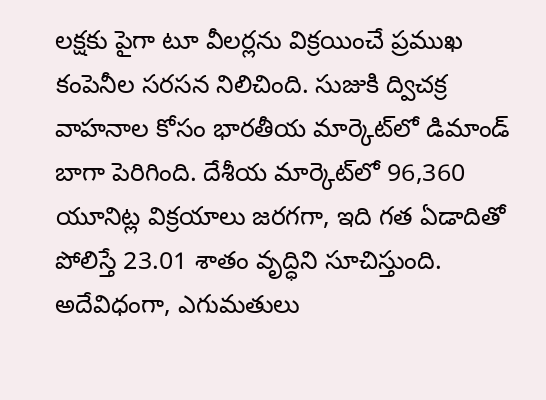లక్షకు పైగా టూ వీలర్లను విక్రయించే ప్రముఖ కంపెనీల సరసన నిలిచింది. సుజుకి ద్విచక్ర వాహనాల కోసం భారతీయ మార్కెట్‌లో డిమాండ్ బాగా పెరిగింది. దేశీయ మార్కెట్‌లో 96,360 యూనిట్ల విక్రయాలు జరగగా, ఇది గత ఏడాదితో పోలిస్తే 23.01 శాతం వృద్ధిని సూచిస్తుంది. అదేవిధంగా, ఎగుమతులు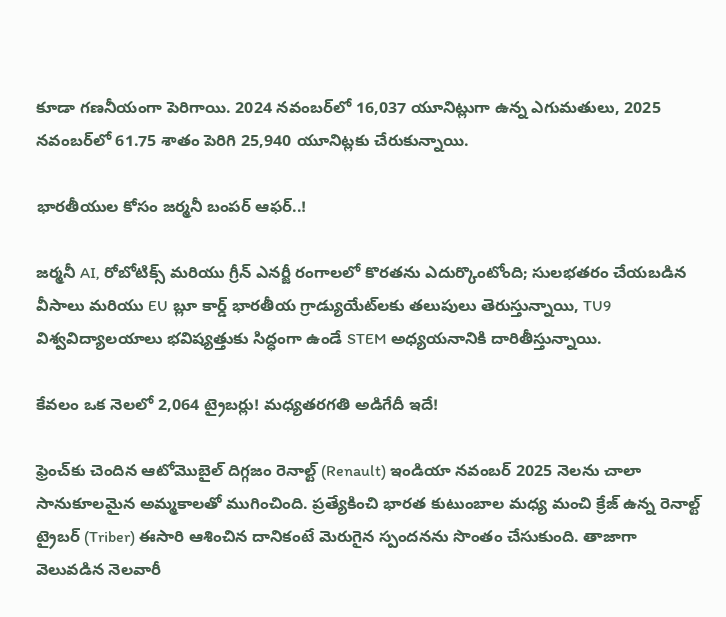కూడా గణనీయంగా పెరిగాయి. 2024 నవంబర్‌లో 16,037 యూనిట్లుగా ఉన్న ఎగుమతులు, 2025 నవంబర్‌లో 61.75 శాతం పెరిగి 25,940 యూనిట్లకు చేరుకున్నాయి.

భారతీయుల కోసం జర్మనీ బంపర్ ఆఫర్..!

జర్మనీ AI, రోబోటిక్స్ మరియు గ్రీన్ ఎనర్జీ రంగాలలో కొరతను ఎదుర్కొంటోంది; సులభతరం చేయబడిన వీసాలు మరియు EU బ్లూ కార్డ్ భారతీయ గ్రాడ్యుయేట్‌లకు తలుపులు తెరుస్తున్నాయి, TU9 విశ్వవిద్యాలయాలు భవిష్యత్తుకు సిద్ధంగా ఉండే STEM అధ్యయనానికి దారితీస్తున్నాయి.

కేవలం ఒక నెలలో 2,064 ట్రైబర్లు! మధ్యతరగతి అడిగేదీ ఇదే!

ఫ్రెంచ్‌కు చెందిన ఆటోమొబైల్ దిగ్గజం రెనాల్ట్ (Renault) ఇండియా నవంబర్ 2025 నెలను చాలా సానుకూలమైన అమ్మకాలతో ముగించింది. ప్రత్యేకించి భారత కుటుంబాల మధ్య మంచి క్రేజ్ ఉన్న రెనాల్ట్ ట్రైబర్ (Triber) ఈసారి ఆశించిన దానికంటే మెరుగైన స్పందనను సొంతం చేసుకుంది. తాజాగా వెలువడిన నెలవారీ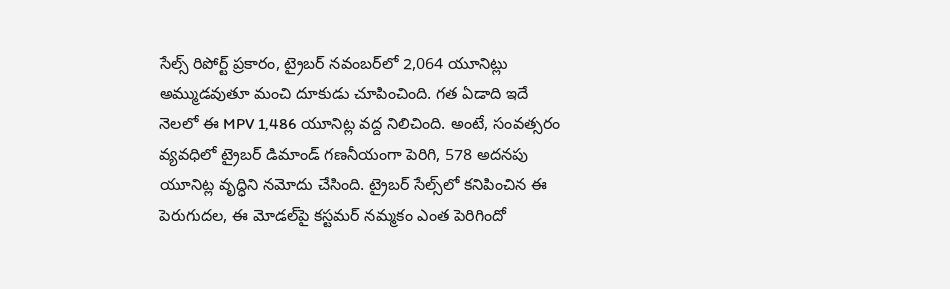సేల్స్ రిపోర్ట్ ప్రకారం, ట్రైబర్ నవంబర్‌లో 2,064 యూనిట్లు అమ్ముడవుతూ మంచి దూకుడు చూపించింది. గత ఏడాది ఇదే నెలలో ఈ MPV 1,486 యూనిట్ల వద్ద నిలిచింది. అంటే, సంవత్సరం వ్యవధిలో ట్రైబర్ డిమాండ్ గణనీయంగా పెరిగి, 578 అదనపు యూనిట్ల వృద్ధిని నమోదు చేసింది. ట్రైబర్‌ సేల్స్‌లో కనిపించిన ఈ పెరుగుదల, ఈ మోడల్‌పై కస్టమర్ నమ్మకం ఎంత పెరిగిందో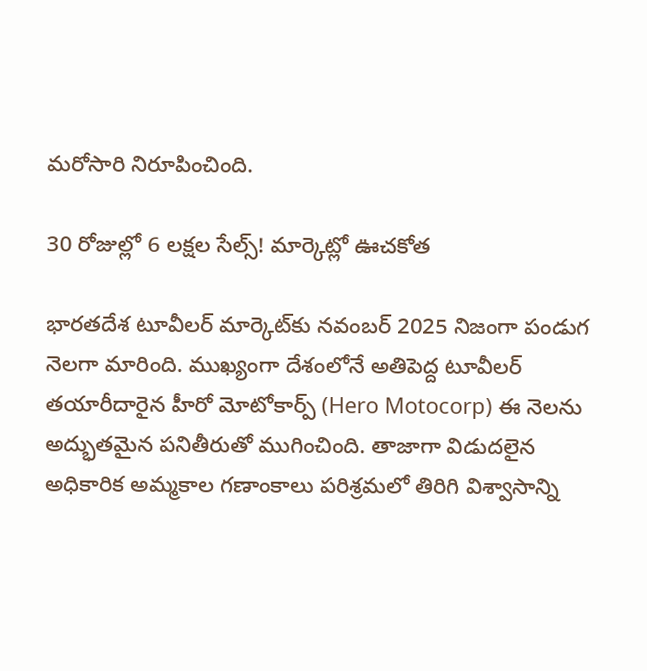మరోసారి నిరూపించింది.

30 రోజుల్లో 6 లక్షల సేల్స్! మార్కెట్లో ఊచకోత

భారతదేశ టూవీలర్ మార్కెట్‌కు నవంబర్ 2025 నిజంగా పండుగ నెలగా మారింది. ముఖ్యంగా దేశంలోనే అతిపెద్ద టూవీలర్ తయారీదారైన హీరో మోటోకార్ప్ (Hero Motocorp) ఈ నెలను అద్భుతమైన పనితీరుతో ముగించింది. తాజాగా విడుదలైన అధికారిక అమ్మకాల గణాంకాలు పరిశ్రమలో తిరిగి విశ్వాసాన్ని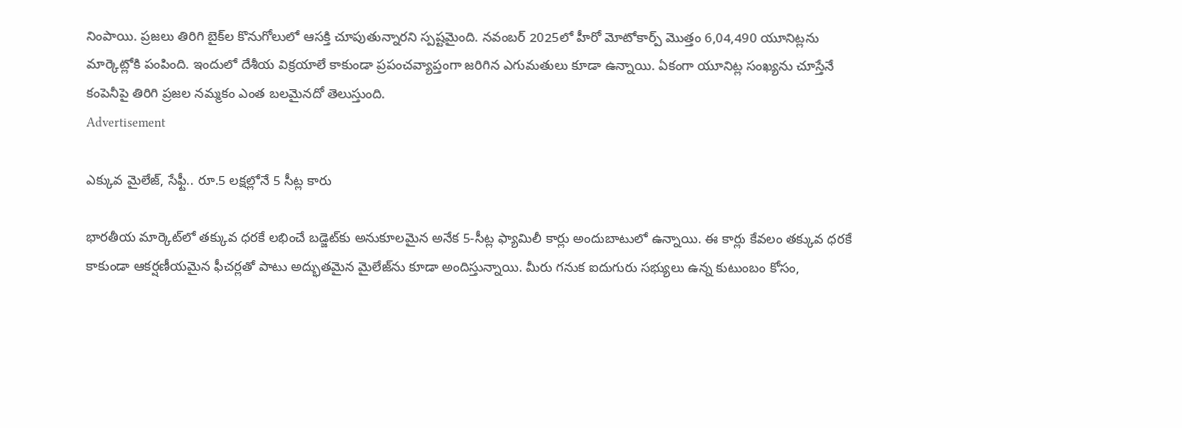నింపాయి. ప్రజలు తిరిగి బైక్‌ల కొనుగోలులో ఆసక్తి చూపుతున్నారని స్పష్టమైంది. నవంబర్ 2025లో హీరో మోటోకార్ప్ మొత్తం 6,04,490 యూనిట్లను మార్కెట్లోకి పంపింది. ఇందులో దేశీయ విక్రయాలే కాకుండా ప్రపంచవ్యాప్తంగా జరిగిన ఎగుమతులు కూడా ఉన్నాయి. ఏకంగా యూనిట్ల సంఖ్యను చూస్తేనే కంపెనీపై తిరిగి ప్రజల నమ్మకం ఎంత బలమైనదో తెలుస్తుంది.
Advertisement

ఎక్కువ మైలేజ్, సేఫ్టీ.. రూ.5 లక్షల్లోనే 5 సీట్ల కారు

భారతీయ మార్కెట్‌లో తక్కువ ధరకే లభించే బడ్జెట్‌కు అనుకూలమైన అనేక 5-సీట్ల ఫ్యామిలీ కార్లు అందుబాటులో ఉన్నాయి. ఈ కార్లు కేవలం తక్కువ ధరకే కాకుండా ఆకర్షణీయమైన ఫీచర్లతో పాటు అద్భుతమైన మైలేజ్‌ను కూడా అందిస్తున్నాయి. మీరు గనుక ఐదుగురు సభ్యులు ఉన్న కుటుంబం కోసం,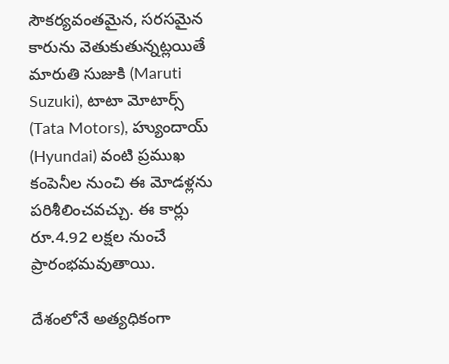సౌకర్యవంతమైన, సరసమైన కారును వెతుకుతున్నట్లయితే మారుతి సుజుకి (Maruti Suzuki), టాటా మోటార్స్ (Tata Motors), హ్యుందాయ్ (Hyundai) వంటి ప్రముఖ కంపెనీల నుంచి ఈ మోడళ్లను పరిశీలించవచ్చు. ఈ కార్లు రూ.4.92 లక్షల నుంచే ప్రారంభమవుతాయి.

దేశంలోనే అత్యధికంగా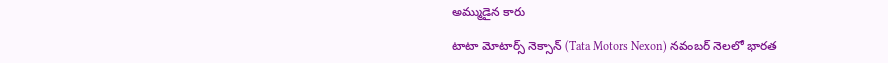అమ్ముడైన కారు

టాటా మోటార్స్ నెక్సాన్ (Tata Motors Nexon) నవంబర్ నెలలో భారత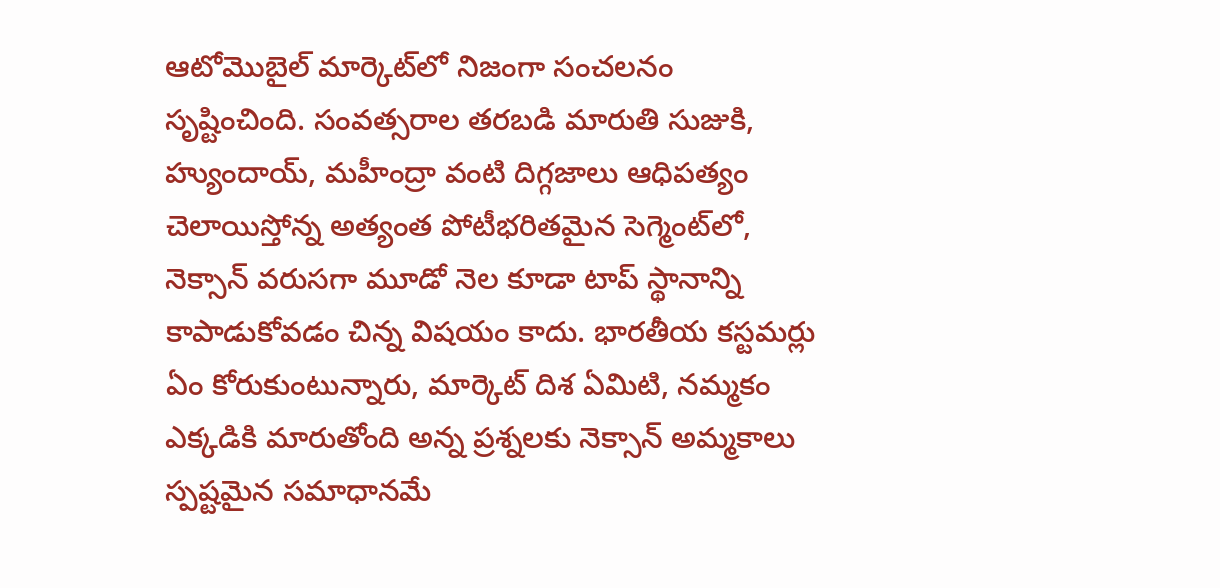ఆటోమొబైల్ మార్కెట్‌లో నిజంగా సంచలనం సృష్టించింది. సంవత్సరాల తరబడి మారుతి సుజుకి, హ్యుందాయ్, మహీంద్రా వంటి దిగ్గజాలు ఆధిపత్యం చెలాయిస్తోన్న అత్యంత పోటీభరితమైన సెగ్మెంట్‌లో, నెక్సాన్ వరుసగా మూడో నెల కూడా టాప్ స్థానాన్ని కాపాడుకోవడం చిన్న విషయం కాదు. భారతీయ కస్టమర్లు ఏం కోరుకుంటున్నారు, మార్కెట్ దిశ ఏమిటి, నమ్మకం ఎక్కడికి మారుతోంది అన్న ప్రశ్నలకు నెక్సాన్ అమ్మకాలు స్పష్టమైన సమాధానమే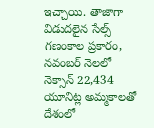ఇచ్చాయి. తాజాగా విడుదలైన సేల్స్ గణంకాల ప్రకారం, నవంబర్ నెలలో నెక్సాన్ 22,434 యూనిట్ల అమ్మకాలతో దేశంలో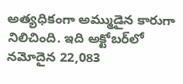అత్యధికంగా అమ్ముడైన కారుగా నిలిచింది. ఇది అక్టోబర్‌లో నమోదైన 22,083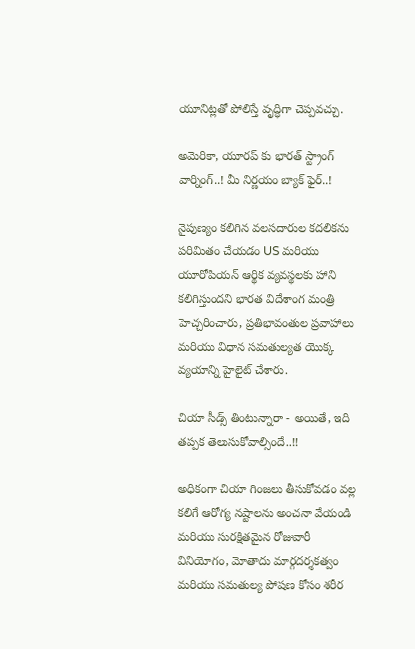యూనిట్లతో పోలిస్తే వృద్ధిగా చెప్పవచ్చు.

అమెరికా, యూరప్ కు భారత్ స్ట్రాంగ్ వార్నింగ్..! మీ నిర్ణయం బ్యాక్ ఫైర్..!

నైపుణ్యం కలిగిన వలసదారుల కదలికను పరిమితం చేయడం US మరియు యూరోపియన్ ఆర్థిక వ్యవస్థలకు హాని కలిగిస్తుందని భారత విదేశాంగ మంత్రి హెచ్చరించారు, ప్రతిభావంతుల ప్రవాహాలు మరియు విధాన సమతుల్యత యొక్క వ్యయాన్ని హైలైట్ చేశారు.

చియా సీడ్స్‌ తింటున్నారా - అయితే, ఇది తప్పక తెలుసుకోవాల్సిందే..!!

అధికంగా చియా గింజలు తీసుకోవడం వల్ల కలిగే ఆరోగ్య నష్టాలను అంచనా వేయండి మరియు సురక్షితమైన రోజువారీ వినియోగం, మోతాదు మార్గదర్శకత్వం మరియు సమతుల్య పోషణ కోసం శరీర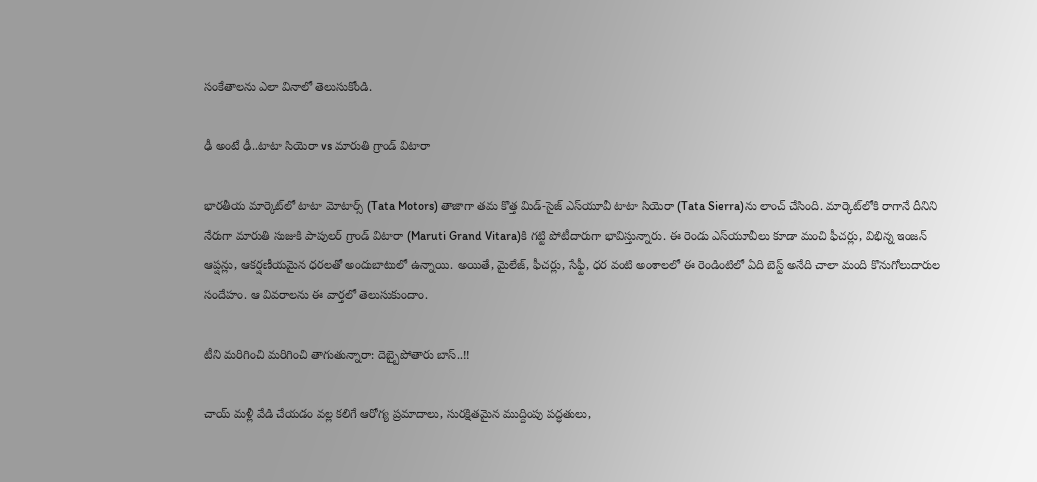సంకేతాలను ఎలా వినాలో తెలుసుకోండి.

ఢీ అంటే ఢీ..టాటా సియెరా vs మారుతి గ్రాండ్ విటారా

భారతీయ మార్కెట్‌లో టాటా మోటార్స్ (Tata Motors) తాజాగా తమ కొత్త మిడ్-సైజ్ ఎస్‌యూవీ టాటా సియెరా (Tata Sierra)ను లాంచ్ చేసింది. మార్కెట్‌లోకి రాగానే దీనిని నేరుగా మారుతి సుజుకి పాపులర్ గ్రాండ్ విటారా (Maruti Grand Vitara)కి గట్టి పోటీదారుగా భావిస్తున్నారు. ఈ రెండు ఎస్‌యూవీలు కూడా మంచి ఫీచర్లు, విభిన్న ఇంజన్ ఆప్షన్లు, ఆకర్షణీయమైన ధరలతో అందుబాటులో ఉన్నాయి. అయితే, మైలేజ్, ఫీచర్లు, సేఫ్టీ, ధర వంటి అంశాలలో ఈ రెండింటిలో ఏది బెస్ట్ అనేది చాలా మంది కొనుగోలుదారుల సందేహం. ఆ వివరాలను ఈ వార్తలో తెలుసుకుందాం.

టీని మరిగించి మరిగించి తాగుతున్నారా: దెబ్బైపోతారు బాస్..!!

చాయ్ మళ్లీ వేడి చేయడం వల్ల కలిగే ఆరోగ్య ప్రమాదాలు, సురక్షితమైన ముద్దింపు పద్ధతులు,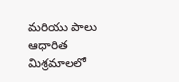మరియు పాలు ఆధారిత మిశ్రమాలలో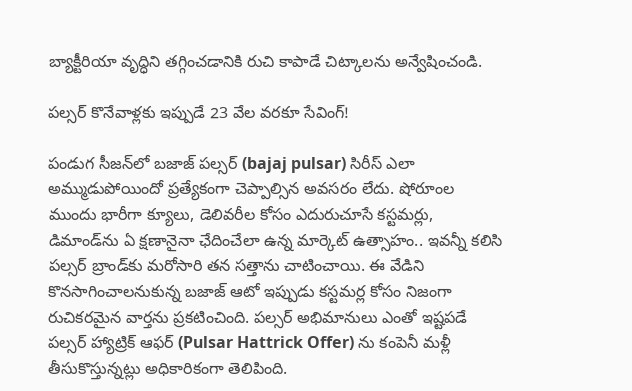బ్యాక్టీరియా వృద్ధిని తగ్గించడానికి రుచి కాపాడే చిట్కాలను అన్వేషించండి.

పల్సర్ కొనేవాళ్లకు ఇప్పుడే 23 వేల వరకూ సేవింగ్!

పండుగ సీజన్‌లో బజాజ్ పల్సర్ (bajaj pulsar) సిరీస్ ఎలా అమ్ముడుపోయిందో ప్రత్యేకంగా చెప్పాల్సిన అవసరం లేదు. షోరూంల ముందు భారీగా క్యూలు, డెలివరీల కోసం ఎదురుచూసే కస్టమర్లు, డిమాండ్‌ను ఏ క్షణానైనా ఛేదించేలా ఉన్న మార్కెట్ ఉత్సాహం.. ఇవన్నీ కలిసి పల్సర్ బ్రాండ్‌కు మరోసారి తన సత్తాను చాటించాయి. ఈ వేడిని కొనసాగించాలనుకున్న బజాజ్ ఆటో ఇప్పుడు కస్టమర్ల కోసం నిజంగా రుచికరమైన వార్తను ప్రకటించింది. పల్సర్ అభిమానులు ఎంతో ఇష్టపడే పల్సర్ హ్యాట్రిక్ ఆఫర్ (Pulsar Hattrick Offer) ను కంపెనీ మళ్లీ తీసుకొస్తున్నట్లు అధికారికంగా తెలిపింది.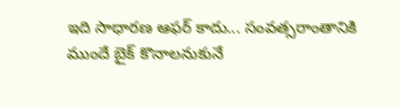ఇది సాధారణ ఆఫర్ కాదు... సంవత్సరాంతానికి ముందే బైక్ కొనాలనుకునే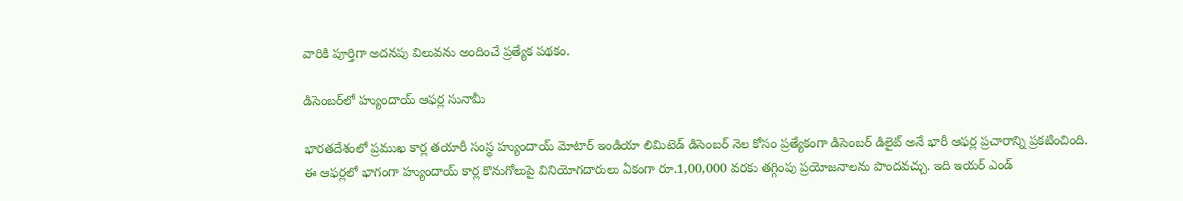వారికి పూర్తిగా అదనపు విలువను అందించే ప్రత్యేక పథకం.

డిసెంబర్‌లో హ్యుందాయ్ ఆఫర్ల సునామీ

భారతదేశంలో ప్రముఖ కార్ల తయారీ సంస్థ హ్యుందాయ్ మోటార్ ఇండియా లిమిటెడ్ డిసెంబర్ నెల కోసం ప్రత్యేకంగా డిసెంబర్ డిలైట్ అనే భారీ ఆఫర్ల ప్రచారాన్ని ప్రకటించింది. ఈ ఆఫర్లలో భాగంగా హ్యుందాయ్ కార్ల కొనుగోలుపై వినియోగదారులు ఏకంగా రూ.1,00,000 వరకు తగ్గింపు ప్రయోజనాలను పొందవచ్చు. ఇది ఇయర్ ఎండ్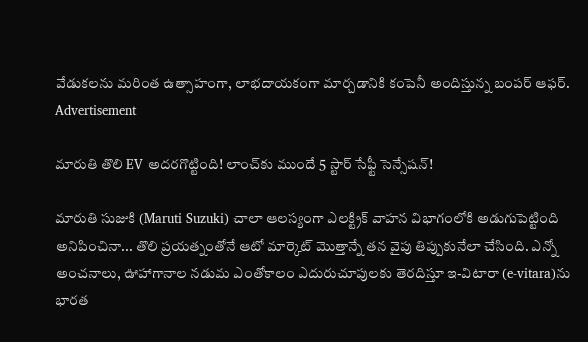వేడుకలను మరింత ఉత్సాహంగా, లాభదాయకంగా మార్చడానికి కంపెనీ అందిస్తున్న బంపర్ ఆఫర్.
Advertisement

మారుతి తొలి EV అదరగొట్టింది! లాంచ్‌కు ముందే 5 స్టార్ సేఫ్టీ సెన్సేషన్!

మారుతి సుజుకి (Maruti Suzuki) చాలా ఆలస్యంగా ఎలక్ట్రిక్ వాహన విభాగంలోకి అడుగుపెట్టింది అనిపించినా... తొలి ప్రయత్నంతోనే ఆటో మార్కెట్ మొత్తాన్నే తన వైపు తిప్పుకునేలా చేసింది. ఎన్నో అంచనాలు, ఊహాగానాల నడుమ ఎంతోకాలం ఎదురుచూపులకు తెరదిస్తూ ఇ-విటారా (e-vitara)ను భారత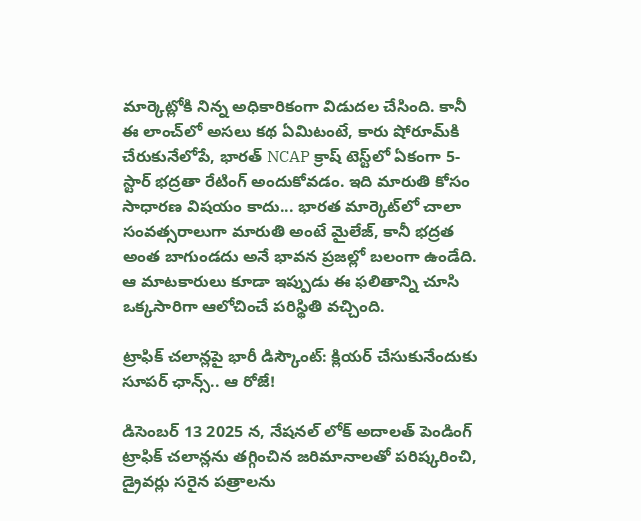మార్కెట్లోకి నిన్న అధికారికంగా విడుదల చేసింది. కానీ ఈ లాంచ్‌లో అసలు కథ ఏమిటంటే, కారు షోరూమ్‌కి చేరుకునేలోపే, భారత్ NCAP క్రాష్ టెస్ట్‌లో ఏకంగా 5-స్టార్ భద్రతా రేటింగ్ అందుకోవడం. ఇది మారుతి కోసం సాధారణ విషయం కాదు... భారత మార్కెట్‌లో చాలా సంవత్సరాలుగా మారుతి అంటే మైలేజ్, కానీ భద్రత అంత బాగుండదు అనే భావన ప్రజల్లో బలంగా ఉండేది. ఆ మాటకారులు కూడా ఇప్పుడు ఈ ఫలితాన్ని చూసి ఒక్కసారిగా ఆలోచించే పరిస్థితి వచ్చింది.

ట్రాఫిక్ చలాన్లపై భారీ డిస్కౌంట్: క్లియర్ చేసుకునేందుకు సూపర్ ఛాన్స్.. ఆ రోజే!

డిసెంబర్ 13 2025 న, నేషనల్ లోక్ అదాలత్ పెండింగ్ ట్రాఫిక్ చలాన్లను తగ్గించిన జరిమానాలతో పరిష్కరించి, డ్రైవర్లు సరైన పత్రాలను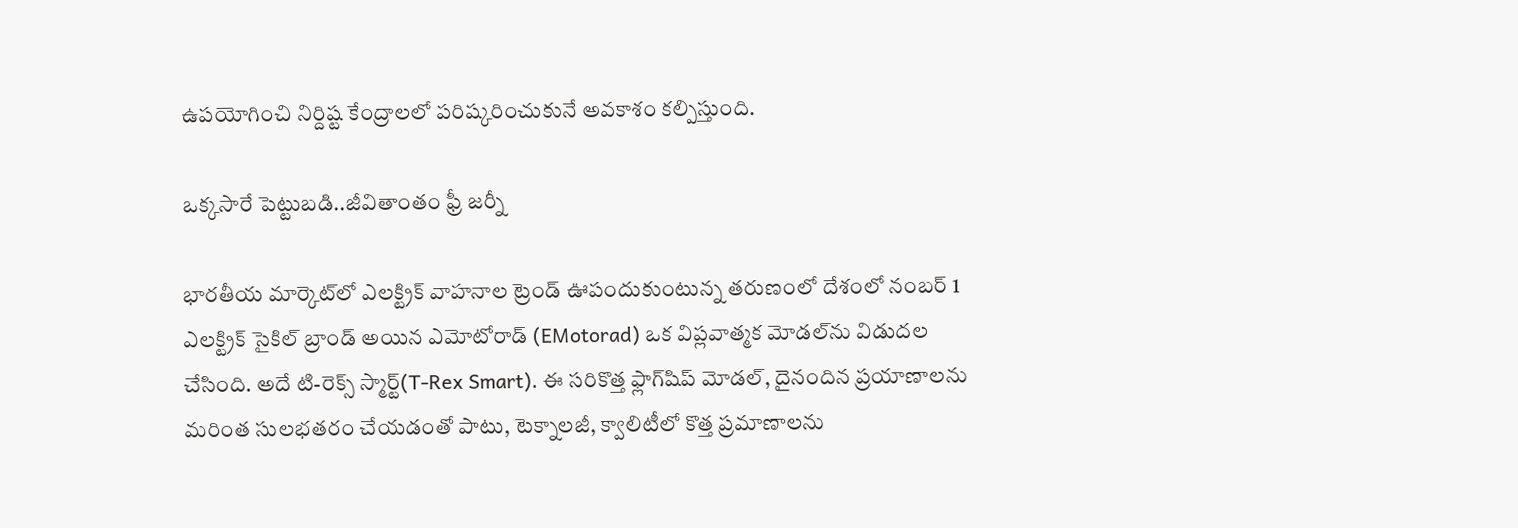ఉపయోగించి నిర్దిష్ట కేంద్రాలలో పరిష్కరించుకునే అవకాశం కల్పిస్తుంది.

ఒక్కసారే పెట్టుబడి..జీవితాంతం ఫ్రీ జర్నీ

భారతీయ మార్కెట్‌లో ఎలక్ట్రిక్ వాహనాల ట్రెండ్ ఊపందుకుంటున్న తరుణంలో దేశంలో నంబర్ 1 ఎలక్ట్రిక్ సైకిల్ బ్రాండ్ అయిన ఎమోటోరాడ్ (EMotorad) ఒక విప్లవాత్మక మోడల్‌ను విడుదల చేసింది. అదే టి-రెక్స్ స్మార్ట్(T-Rex Smart). ఈ సరికొత్త ఫ్లాగ్‌షిప్ మోడల్, దైనందిన ప్రయాణాలను మరింత సులభతరం చేయడంతో పాటు, టెక్నాలజీ, క్వాలిటీలో కొత్త ప్రమాణాలను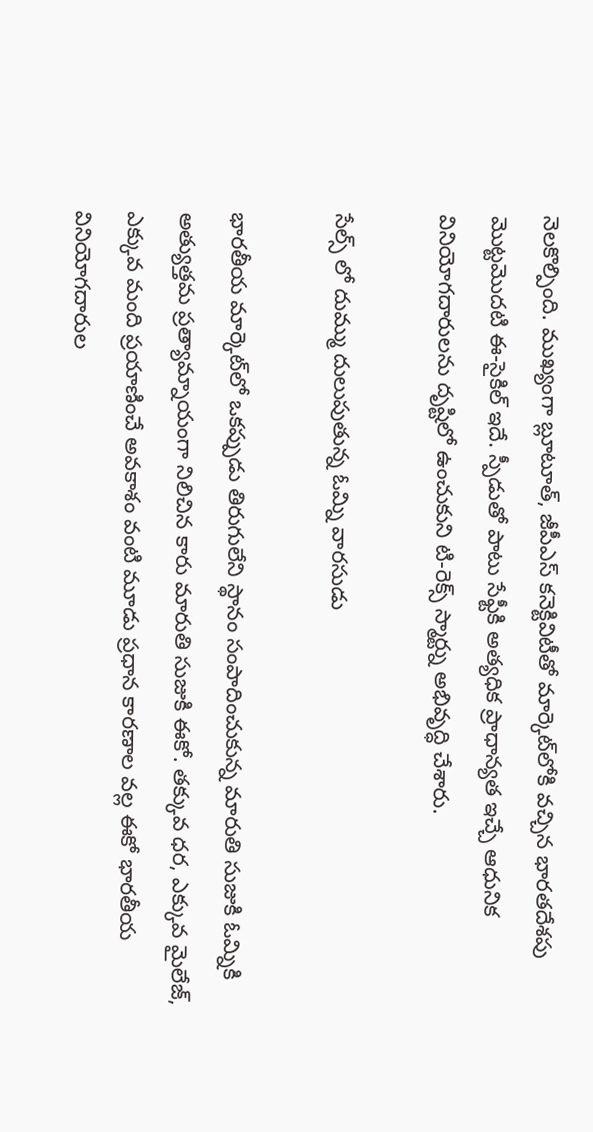నెలకొల్పింది. ముఖ్యంగా బ్లూటూత్, జీపీఎస్ కనెక్టివిటీతో మార్కెట్‌లోకి వచ్చిన భారతదేశపు మొట్టమొదటి ఈ-సైకిల్ ఇదే. స్పీడుతో పాటు సేఫ్టీకి అత్యధిక ప్రాధాన్యత ఇచ్చే ఆధునిక వినియోగదారులను దృష్టిలో ఉంచుకుని టి-రెక్స్ స్మార్ట్ను అభివృద్ధి చేశారు.

సేల్స్ లో దుమ్ము దులుపుతున్న ఓమ్ని వారసుడు

భారతీయ మార్కెట్‌లో ఒకప్పుడు తిరుగులేని స్థానం సంపాదించుకున్న మారుతి సుజుకి ఓమ్నికి అత్యుత్తమ ప్రత్యామ్నాయంగా నిలిచిన కారు మారుతి సుజుకి ఈకో. తక్కువ ధర, ఎక్కువ మైలేజ్, ఎక్కువ మంది ప్రయాణించే అవకాశం వంటి మూడు ప్రధాన కారణాల వల్ల ఈకో భారతీయ వినియోగదారుల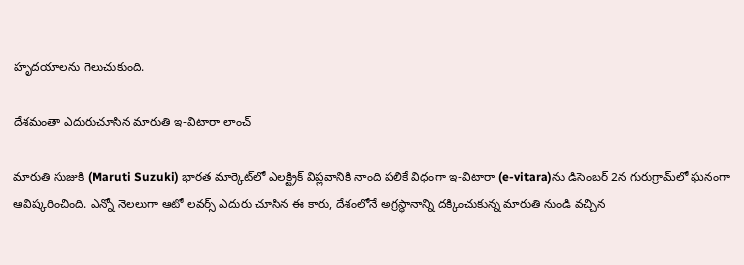హృదయాలను గెలుచుకుంది.

దేశమంతా ఎదురుచూసిన మారుతి ఇ-విటారా లాంచ్

మారుతి సుజుకి (Maruti Suzuki) భారత మార్కెట్‌లో ఎలక్ట్రిక్ విప్లవానికి నాంది పలికే విధంగా ఇ-విటారా (e-vitara)ను డిసెంబర్ 2న గురుగ్రామ్‌లో ఘనంగా ఆవిష్కరించింది. ఎన్నో నెలలుగా ఆటో లవర్స్ ఎదురు చూసిన ఈ కారు, దేశంలోనే అగ్రస్థానాన్ని దక్కించుకున్న మారుతి నుండి వచ్చిన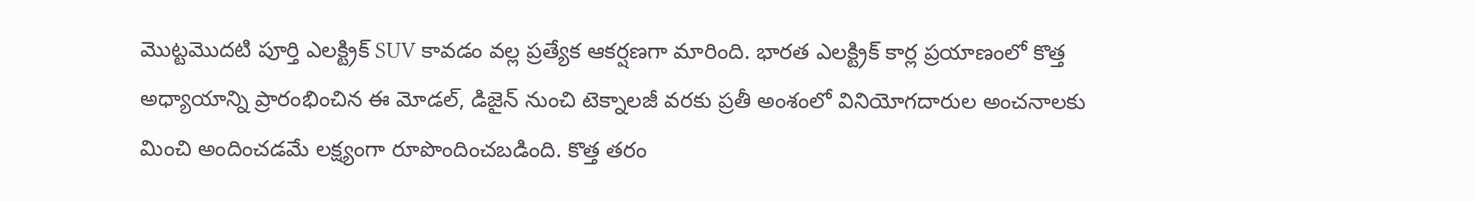మొట్టమొదటి పూర్తి ఎలక్ట్రిక్ SUV కావడం వల్ల ప్రత్యేక ఆకర్షణగా మారింది. భారత ఎలక్ట్రిక్ కార్ల ప్రయాణంలో కొత్త అధ్యాయాన్ని ప్రారంభించిన ఈ మోడల్, డిజైన్ నుంచి టెక్నాలజీ వరకు ప్రతీ అంశంలో వినియోగదారుల అంచనాలకు మించి అందించడమే లక్ష్యంగా రూపొందించబడింది. కొత్త తరం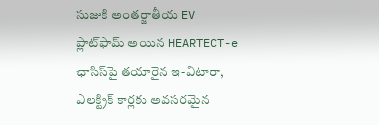సుజుకి అంతర్జాతీయ EV ప్లాట్‌ఫామ్ అయిన HEARTECT-e ఛాసిస్‌పై తయారైన ఇ-విటారా, ఎలక్ట్రిక్ కార్లకు అవసరమైన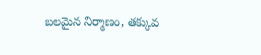బలమైన నిర్మాణం, తక్కువ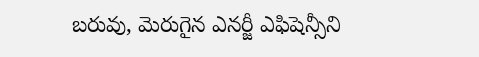బరువు, మెరుగైన ఎనర్జీ ఎఫిషెన్సీని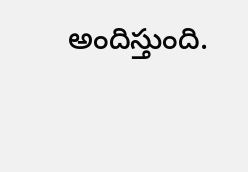అందిస్తుంది.